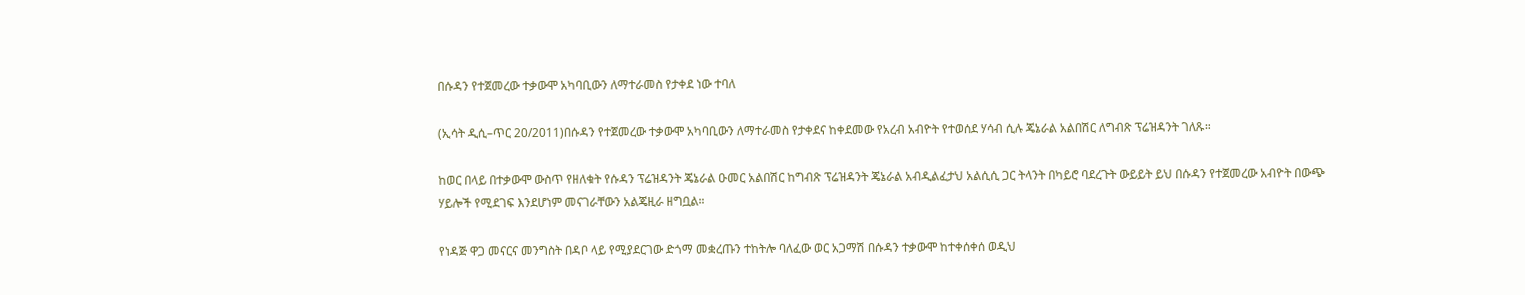በሱዳን የተጀመረው ተቃውሞ አካባቢውን ለማተራመስ የታቀደ ነው ተባለ

(ኢሳት ዲሲ–ጥር 20/2011)በሱዳን የተጀመረው ተቃውሞ አካባቢውን ለማተራመስ የታቀደና ከቀደመው የአረብ አብዮት የተወሰደ ሃሳብ ሲሉ ጄኔራል አልበሽር ለግብጽ ፕሬዝዳንት ገለጹ።

ከወር በላይ በተቃውሞ ውስጥ የዘለቁት የሱዳን ፕሬዝዳንት ጄኔራል ዑመር አልበሽር ከግብጽ ፕሬዝዳንት ጄኔራል አብዲልፈታህ አልሲሲ ጋር ትላንት በካይሮ ባደረጉት ውይይት ይህ በሱዳን የተጀመረው አብዮት በውጭ ሃይሎች የሚደገፍ እንደሆነም መናገራቸውን አልጄዚራ ዘግቧል።

የነዳጅ ዋጋ መናርና መንግስት በዳቦ ላይ የሚያደርገው ድጎማ መቋረጡን ተከትሎ ባለፈው ወር አጋማሽ በሱዳን ተቃውሞ ከተቀሰቀሰ ወዲህ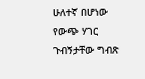ሁለተኛ በሆነው የውጭ ሃገር ጉብኝታቸው ግብጽ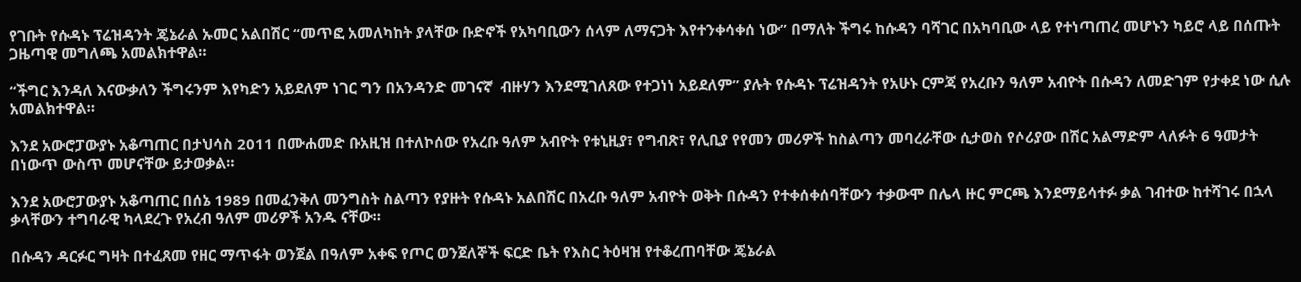የገቡት የሱዳኑ ፕሬዝዳንት ጄኔራል ኡመር አልበሽር “መጥፎ አመለካከት ያላቸው ቡድኖች የአካባቢውን ሰላም ለማናጋት እየተንቀሳቀሰ ነው” በማለት ችግሩ ከሱዳን ባሻገር በአካባቢው ላይ የተነጣጠረ መሆኑን ካይሮ ላይ በሰጡት ጋዜጣዊ መግለጫ አመልክተዋል።

“ችግር እንዳለ እናውቃለን ችግሩንም እየካድን አይደለም ነገር ግን በአንዳንድ መገናኛ  ብዙሃን እንደሚገለጸው የተጋነነ አይደለም” ያሉት የሱዳኑ ፕሬዝዳንት የአሁኑ ርምጃ የአረቡን ዓለም አብዮት በሱዳን ለመድገም የታቀደ ነው ሲሉ አመልክተዋል።

እንደ አውሮፓውያኑ አቆጣጠር በታህሳስ 2011 በሙሐመድ ቡአዚዝ በተለኮሰው የአረቡ ዓለም አብዮት የቱኒዚያ፣ የግብጽ፣ የሊቢያ የየመን መሪዎች ከስልጣን መባረራቸው ሲታወስ የሶሪያው በሽር አልማድም ላለፉት 6 ዓመታት በነውጥ ውስጥ መሆናቸው ይታወቃል።

እንደ አውሮፓውያኑ አቆጣጠር በሰኔ 1989 በመፈንቅለ መንግስት ስልጣን የያዙት የሱዳኑ አልበሽር በአረቡ ዓለም አብዮት ወቅት በሱዳን የተቀሰቀሰባቸውን ተቃውሞ በሌላ ዙር ምርጫ እንደማይሳተፉ ቃል ገብተው ከተሻገሩ በኋላ ቃላቸውን ተግባራዊ ካላደረጉ የአረብ ዓለም መሪዎች አንዱ ናቸው።

በሱዳን ዳርፉር ግዛት በተፈጸመ የዘር ማጥፋት ወንጀል በዓለም አቀፍ የጦር ወንጀለኞች ፍርድ ቤት የእስር ትዕዛዝ የተቆረጠባቸው ጄኔራል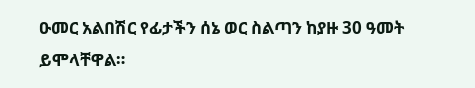ዑመር አልበሽር የፊታችን ሰኔ ወር ስልጣን ከያዙ 30 ዓመት ይሞላቸዋል።